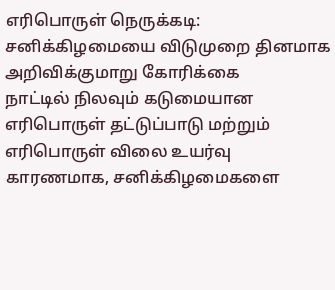எரிபொருள் நெருக்கடி: சனிக்கிழமையை விடுமுறை தினமாக அறிவிக்குமாறு கோரிக்கை
நாட்டில் நிலவும் கடுமையான எரிபொருள் தட்டுப்பாடு மற்றும் எரிபொருள் விலை உயர்வு காரணமாக, சனிக்கிழமைகளை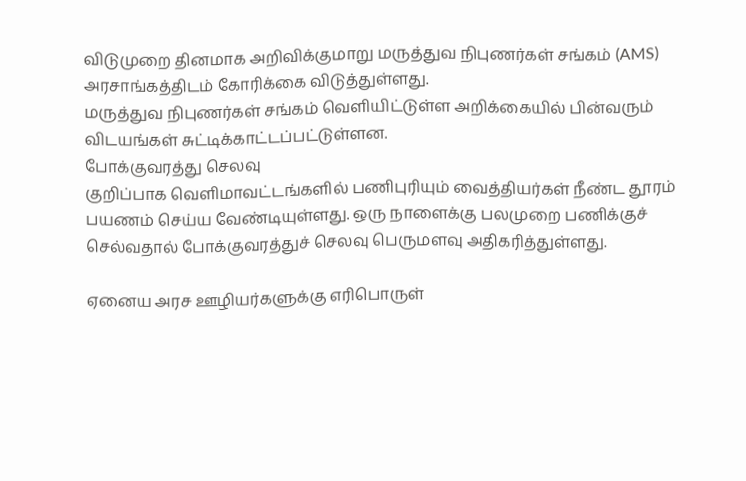விடுமுறை தினமாக அறிவிக்குமாறு மருத்துவ நிபுணர்கள் சங்கம் (AMS) அரசாங்கத்திடம் கோரிக்கை விடுத்துள்ளது.
மருத்துவ நிபுணர்கள் சங்கம் வெளியிட்டுள்ள அறிக்கையில் பின்வரும் விடயங்கள் சுட்டிக்காட்டப்பட்டுள்ளன.
போக்குவரத்து செலவு
குறிப்பாக வெளிமாவட்டங்களில் பணிபுரியும் வைத்தியர்கள் நீண்ட தூரம் பயணம் செய்ய வேண்டியுள்ளது. ஒரு நாளைக்கு பலமுறை பணிக்குச் செல்வதால் போக்குவரத்துச் செலவு பெருமளவு அதிகரித்துள்ளது.

ஏனைய அரச ஊழியர்களுக்கு எரிபொருள்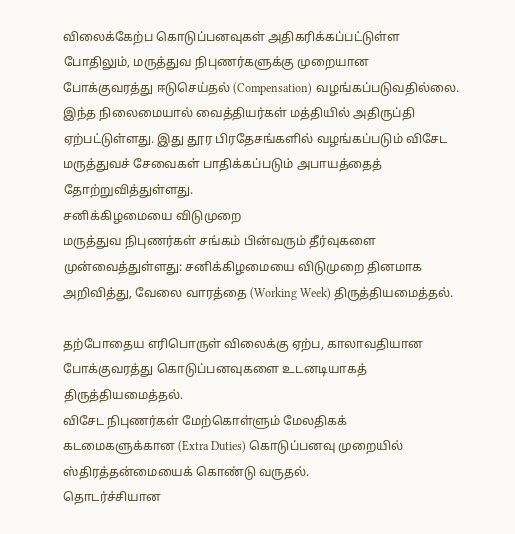விலைக்கேற்ப கொடுப்பனவுகள் அதிகரிக்கப்பட்டுள்ள போதிலும், மருத்துவ நிபுணர்களுக்கு முறையான போக்குவரத்து ஈடுசெய்தல் (Compensation) வழங்கப்படுவதில்லை.
இந்த நிலைமையால் வைத்தியர்கள் மத்தியில் அதிருப்தி ஏற்பட்டுள்ளது. இது தூர பிரதேசங்களில் வழங்கப்படும் விசேட மருத்துவச் சேவைகள் பாதிக்கப்படும் அபாயத்தைத் தோற்றுவித்துள்ளது.
சனிக்கிழமையை விடுமுறை
மருத்துவ நிபுணர்கள் சங்கம் பின்வரும் தீர்வுகளை முன்வைத்துள்ளது: சனிக்கிழமையை விடுமுறை தினமாக அறிவித்து, வேலை வாரத்தை (Working Week) திருத்தியமைத்தல்.

தற்போதைய எரிபொருள் விலைக்கு ஏற்ப, காலாவதியான போக்குவரத்து கொடுப்பனவுகளை உடனடியாகத் திருத்தியமைத்தல்.
விசேட நிபுணர்கள் மேற்கொள்ளும் மேலதிகக் கடமைகளுக்கான (Extra Duties) கொடுப்பனவு முறையில் ஸ்திரத்தன்மையைக் கொண்டு வருதல்.
தொடர்ச்சியான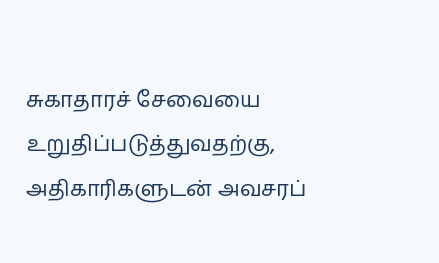சுகாதாரச் சேவையை உறுதிப்படுத்துவதற்கு, அதிகாரிகளுடன் அவசரப்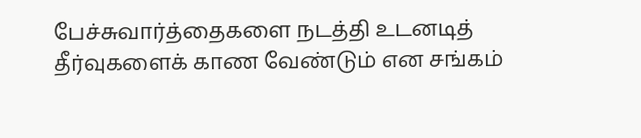பேச்சுவார்த்தைகளை நடத்தி உடனடித் தீர்வுகளைக் காண வேண்டும் என சங்கம்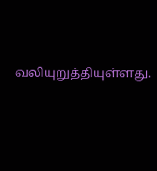வலியுறுத்தியுள்ளது.